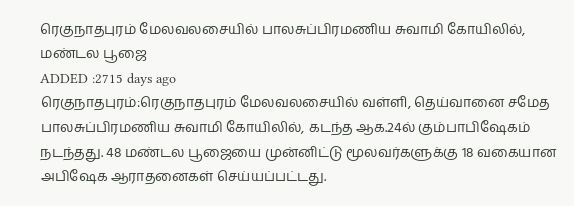ரெகுநாதபுரம் மேலவலசையில் பாலசுப்பிரமணிய சுவாமி கோயிலில், மண்டல பூஜை
ADDED :2715 days ago
ரெகுநாதபுரம்:ரெகுநாதபுரம் மேலவலசையில் வள்ளி, தெய்வானை சமேத பாலசுப்பிரமணிய சுவாமி கோயிலில், கடந்த ஆக.24ல் கும்பாபிஷேகம் நடந்தது. 48 மண்டல பூஜையை முன்னிட்டு மூலவர்களுக்கு 18 வகையான அபிஷேக ஆராதனைகள் செய்யப்பட்டது.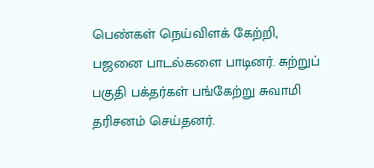பெண்கள் நெய்விளக் கேற்றி, பஜனை பாடல்களை பாடினர். சுற்றுப் பகுதி பக்தர்கள் பங்கேற்று சுவாமி தரிசனம் செய்தனர்.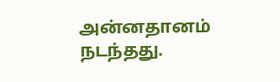அன்னதானம் நடந்தது.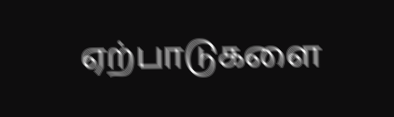ஏற்பாடுகளை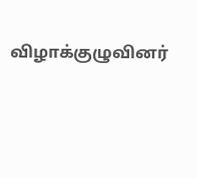விழாக்குழுவினர்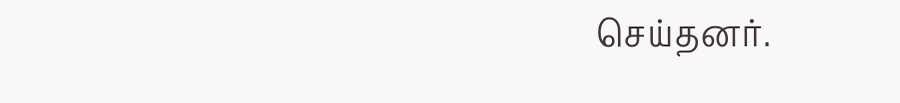செய்தனர்.